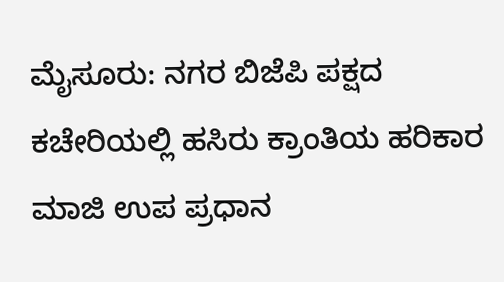ಮೈಸೂರು: ನಗರ ಬಿಜೆಪಿ ಪಕ್ಷದ ಕಚೇರಿಯಲ್ಲಿ ಹಸಿರು ಕ್ರಾಂತಿಯ ಹರಿಕಾರ ಮಾಜಿ ಉಪ ಪ್ರಧಾನ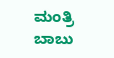ಮಂತ್ರಿ ಬಾಬು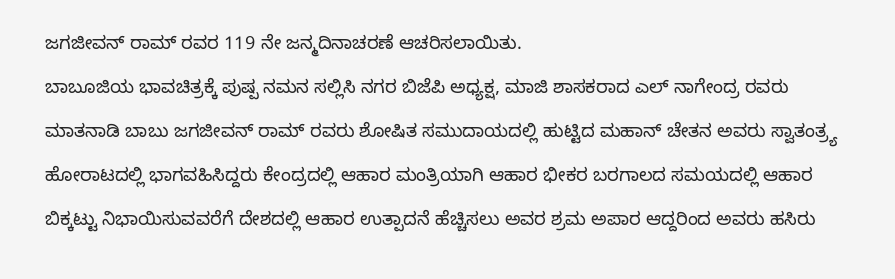ಜಗಜೀವನ್ ರಾಮ್ ರವರ 119 ನೇ ಜನ್ಮದಿನಾಚರಣೆ ಆಚರಿಸಲಾಯಿತು.
ಬಾಬೂಜಿಯ ಭಾವಚಿತ್ರಕ್ಕೆ ಪುಷ್ಪ ನಮನ ಸಲ್ಲಿಸಿ ನಗರ ಬಿಜೆಪಿ ಅಧ್ಯಕ್ಷ, ಮಾಜಿ ಶಾಸಕರಾದ ಎಲ್ ನಾಗೇಂದ್ರ ರವರು ಮಾತನಾಡಿ ಬಾಬು ಜಗಜೀವನ್ ರಾಮ್ ರವರು ಶೋಷಿತ ಸಮುದಾಯದಲ್ಲಿ ಹುಟ್ಟಿದ ಮಹಾನ್ ಚೇತನ ಅವರು ಸ್ವಾತಂತ್ರ್ಯ ಹೋರಾಟದಲ್ಲಿ ಭಾಗವಹಿಸಿದ್ದರು ಕೇಂದ್ರದಲ್ಲಿ ಆಹಾರ ಮಂತ್ರಿಯಾಗಿ ಆಹಾರ ಭೀಕರ ಬರಗಾಲದ ಸಮಯದಲ್ಲಿ ಆಹಾರ ಬಿಕ್ಕಟ್ಟು ನಿಭಾಯಿಸುವವರೆಗೆ ದೇಶದಲ್ಲಿ ಆಹಾರ ಉತ್ಪಾದನೆ ಹೆಚ್ಚಿಸಲು ಅವರ ಶ್ರಮ ಅಪಾರ ಆದ್ದರಿಂದ ಅವರು ಹಸಿರು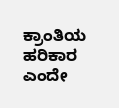ಕ್ರಾಂತಿಯ ಹರಿಕಾರ ಎಂದೇ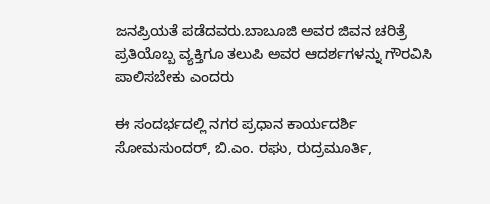ಜನಪ್ರಿಯತೆ ಪಡೆದವರು.ಬಾಬೂಜಿ ಅವರ ಜಿವನ ಚರಿತ್ರೆ ಪ್ರತಿಯೊಬ್ಬ ವ್ಯಕ್ತಿಗೂ ತಲುಪಿ ಅವರ ಆದರ್ಶಗಳನ್ನು ಗೌರವಿಸಿ ಪಾಲಿಸಬೇಕು ಎಂದರು

ಈ ಸಂದರ್ಭದಲ್ಲಿ ನಗರ ಪ್ರಧಾನ ಕಾರ್ಯದರ್ಶಿ ಸೋಮಸುಂದರ್, ಬಿ.ಎಂ. ರಘು, ರುದ್ರಮೂರ್ತಿ,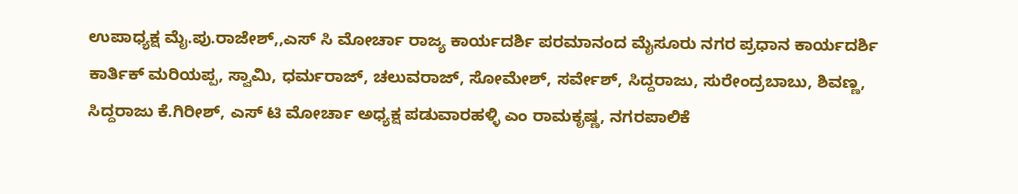ಉಪಾಧ್ಯಕ್ಷ ಮೈ.ಪು.ರಾಜೇಶ್,,ಎಸ್ ಸಿ ಮೋರ್ಚಾ ರಾಜ್ಯ ಕಾರ್ಯದರ್ಶಿ ಪರಮಾನಂದ ಮೈಸೂರು ನಗರ ಪ್ರಧಾನ ಕಾರ್ಯದರ್ಶಿ ಕಾರ್ತಿಕ್ ಮರಿಯಪ್ಪ, ಸ್ವಾಮಿ, ಧರ್ಮರಾಜ್, ಚಲುವರಾಜ್, ಸೋಮೇಶ್, ಸರ್ವೇಶ್, ಸಿದ್ದರಾಜು, ಸುರೇಂದ್ರಬಾಬು, ಶಿವಣ್ಣ, ಸಿದ್ದರಾಜು ಕೆ.ಗಿರೀಶ್, ಎಸ್ ಟಿ ಮೋರ್ಚಾ ಅಧ್ಯಕ್ಷ ಪಡುವಾರಹಳ್ಳಿ ಎಂ ರಾಮಕೃಷ್ಣ, ನಗರಪಾಲಿಕೆ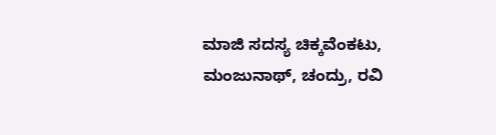ಮಾಜಿ ಸದಸ್ಯ ಚಿಕ್ಕವೆಂಕಟು, ಮಂಜುನಾಥ್, ಚಂದ್ರು, ರವಿ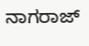ನಾಗರಾಜ್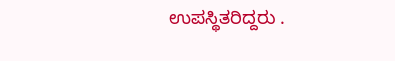ಉಪಸ್ಥಿತರಿದ್ದರು .